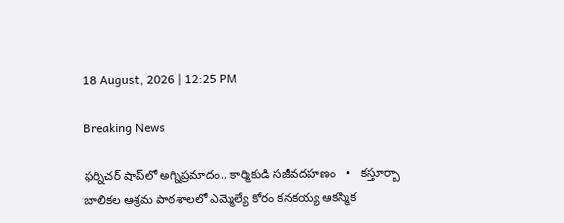18 August, 2026 | 12:25 PM

Breaking News

ఫర్నిచర్ షాప్‌లో అగ్నిప్రమాదం.. కార్మికుడి సజీవదహణం   •   కస్తూర్బా బాలికల ఆశ్రమ పాఠశాలలో ఎమ్మెల్యే కోరం కనకయ్య ఆకస్మిక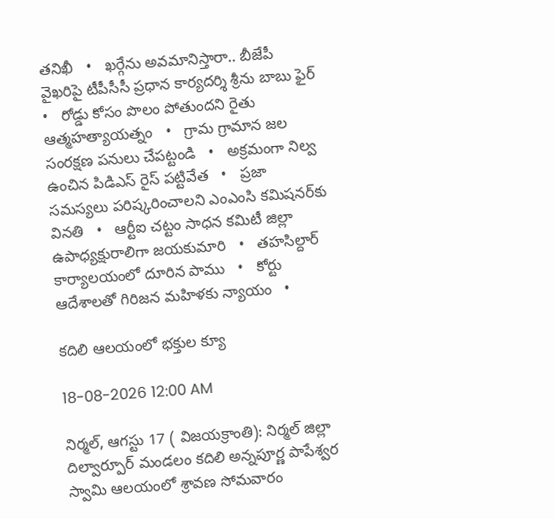తనిఖీ   •   ఖర్గేను అవమానిస్తారా.. బీజేపీ వైఖరిపై టీపీసీసీ ప్రధాన కార్యదర్శి శ్రీను బాబు ఫైర్   •   రోడ్డు కోసం పొలం పోతుందని రైతు ఆత్మహత్యాయత్నం   •   గ్రామ గ్రామాన జల సంరక్షణ పనులు చేపట్టండి   •   అక్రమంగా నిల్వ ఉంచిన పిడిఎస్ రైస్ పట్టివేత   •   ప్రజా సమస్యలు పరిష్కరించాలని ఎంఎంసి కమిషనర్‌కు వినతి   •   ఆర్టీఐ చట్టం సాధన కమిటీ జిల్లా ఉపాధ్యక్షురాలిగా జయకుమారి   •   తహసిల్దార్ కార్యాలయంలో దూరిన పాము   •   కోర్టు ఆదేశాలతో గిరిజన మహిళకు న్యాయం   •

కదిలి ఆలయంలో భక్తుల క్యూ

18-08-2026 12:00 AM

నిర్మల్, ఆగస్టు 17 ( విజయక్రాంతి): నిర్మల్ జిల్లా దిల్వార్పూర్ మండలం కదిలి అన్నపూర్ణ పాపేశ్వర స్వామి ఆలయంలో శ్రావణ సోమవారం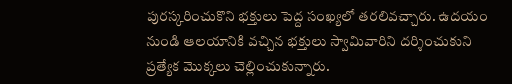పురస్కరించుకొని భక్తులు పెద్ద సంఖ్యలో తరలివచ్చారు. ఉదయం నుండి ఆలయానికి వచ్చిన భక్తులు స్వామివారిని దర్శించుకుని ప్రత్యేక మొక్కలు చెల్లించుకున్నారు.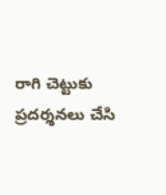రాగి చెట్టుకు ప్రదర్శనలు చేసి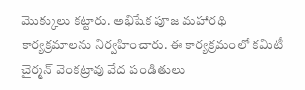మొక్కులు కట్టారు. అభిషేక పూజ మహారథి కార్యక్రమాలను నిర్వహించారు. ఈ కార్యక్రమంలో కమిటీ చైర్మన్ వెంకట్రావు వేద పండితులు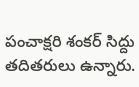పంచాక్షరి శంకర్ సిద్దు తదితరులు ఉన్నారు.